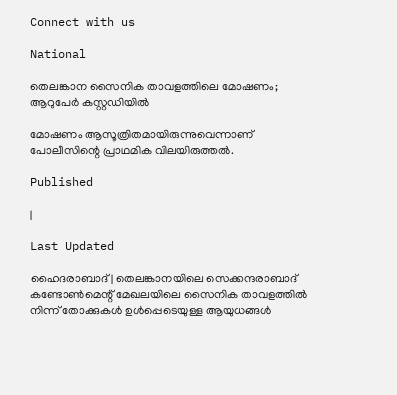Connect with us

National

തെലങ്കാന സൈനിക താവളത്തിലെ മോഷണം; ആറുപേര്‍ കസ്റ്റഡിയില്‍

മോഷണം ആസൂത്രിതമായിരുന്നുവെന്നാണ് പോലീസിന്റെ പ്രാഥമിക വിലയിരുത്തല്‍.

Published

|

Last Updated

ഹൈദരാബാദ്| തെലങ്കാനയിലെ സെക്കന്ദരാബാദ് കണ്ടോണ്‍മെന്റ് മേഖലയിലെ സൈനിക താവളത്തില്‍ നിന്ന് തോക്കുകള്‍ ഉള്‍പ്പെടെയുള്ള ആയുധങ്ങള്‍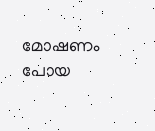മോഷണം പോയ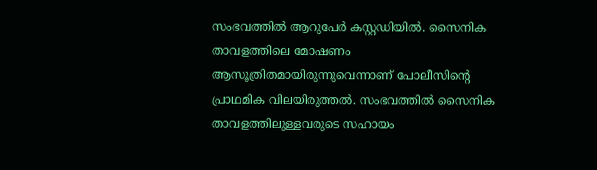സംഭവത്തില്‍ ആറുപേര്‍ കസ്റ്റഡിയില്‍. സൈനിക താവളത്തിലെ മോഷണം ആസൂത്രിതമായിരുന്നുവെന്നാണ് പോലീസിന്റെ പ്രാഥമിക വിലയിരുത്തല്‍. സംഭവത്തില്‍ സൈനിക താവളത്തിലുള്ളവരുടെ സഹായം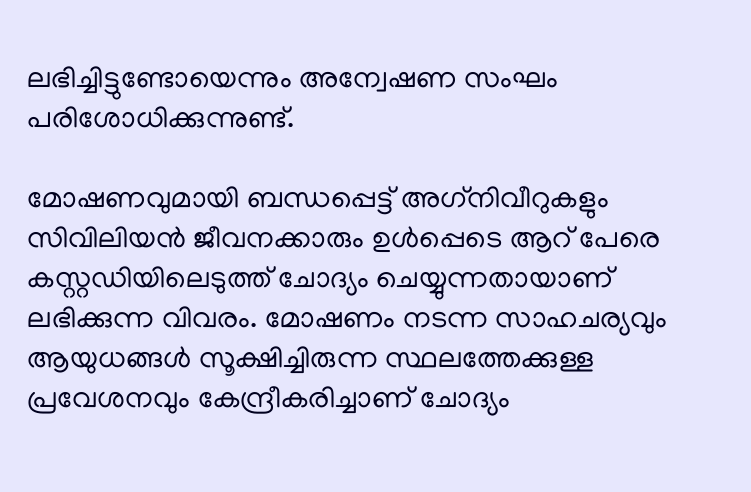ലഭിച്ചിട്ടുണ്ടോയെന്നും അന്വേഷണ സംഘം പരിശോധിക്കുന്നുണ്ട്.

മോഷണവുമായി ബന്ധപ്പെട്ട് അഗ്‌നിവീറുകളും സിവിലിയന്‍ ജീവനക്കാരും ഉള്‍പ്പെടെ ആറ് പേരെ കസ്റ്റഡിയിലെടുത്ത് ചോദ്യം ചെയ്യുന്നതായാണ് ലഭിക്കുന്ന വിവരം. മോഷണം നടന്ന സാഹചര്യവും ആയുധങ്ങള്‍ സൂക്ഷിച്ചിരുന്ന സ്ഥലത്തേക്കുള്ള പ്രവേശനവും കേന്ദ്രീകരിച്ചാണ് ചോദ്യം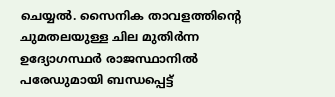ചെയ്യല്‍. സൈനിക താവളത്തിന്റെ ചുമതലയുള്ള ചില മുതിര്‍ന്ന ഉദ്യോഗസ്ഥര്‍ രാജസ്ഥാനില്‍ പരേഡുമായി ബന്ധപ്പെട്ട്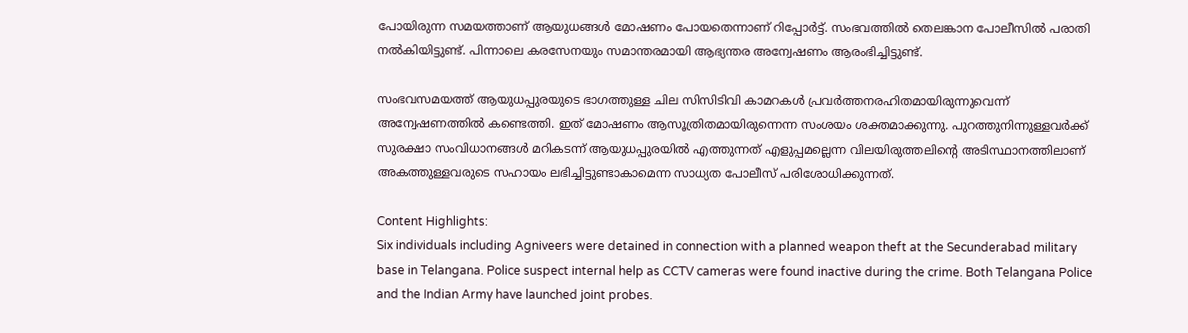പോയിരുന്ന സമയത്താണ് ആയുധങ്ങള്‍ മോഷണം പോയതെന്നാണ് റിപ്പോര്‍ട്ട്. സംഭവത്തില്‍ തെലങ്കാന പോലീസില്‍ പരാതി നല്‍കിയിട്ടുണ്ട്. പിന്നാലെ കരസേനയും സമാന്തരമായി ആഭ്യന്തര അന്വേഷണം ആരംഭിച്ചിട്ടുണ്ട്.

സംഭവസമയത്ത് ആയുധപ്പുരയുടെ ഭാഗത്തുള്ള ചില സിസിടിവി കാമറകള്‍ പ്രവര്‍ത്തനരഹിതമായിരുന്നുവെന്ന് അന്വേഷണത്തില്‍ കണ്ടെത്തി. ഇത് മോഷണം ആസൂത്രിതമായിരുന്നെന്ന സംശയം ശക്തമാക്കുന്നു. പുറത്തുനിന്നുള്ളവര്‍ക്ക് സുരക്ഷാ സംവിധാനങ്ങള്‍ മറികടന്ന് ആയുധപ്പുരയില്‍ എത്തുന്നത് എളുപ്പമല്ലെന്ന വിലയിരുത്തലിന്റെ അടിസ്ഥാനത്തിലാണ് അകത്തുള്ളവരുടെ സഹായം ലഭിച്ചിട്ടുണ്ടാകാമെന്ന സാധ്യത പോലീസ് പരിശോധിക്കുന്നത്.

Content Highlights:
Six individuals including Agniveers were detained in connection with a planned weapon theft at the Secunderabad military base in Telangana. Police suspect internal help as CCTV cameras were found inactive during the crime. Both Telangana Police and the Indian Army have launched joint probes.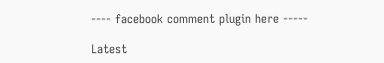---- facebook comment plugin here -----

Latest